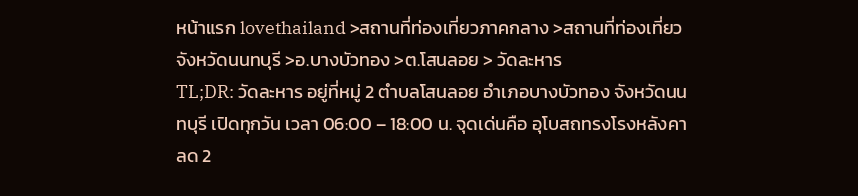หน้าแรก lovethailand >สถานที่ท่องเที่ยวภาคกลาง >สถานที่ท่องเที่ยวจังหวัดนนทบุรี >อ.บางบัวทอง >ต.โสนลอย > วัดละหาร
TL;DR: วัดละหาร อยู่ที่หมู่ 2 ตำบลโสนลอย อำเภอบางบัวทอง จังหวัดนนทบุรี เปิดทุกวัน เวลา 06:00 – 18:00 น. จุดเด่นคือ อุโบสถทรงโรงหลังคาลด 2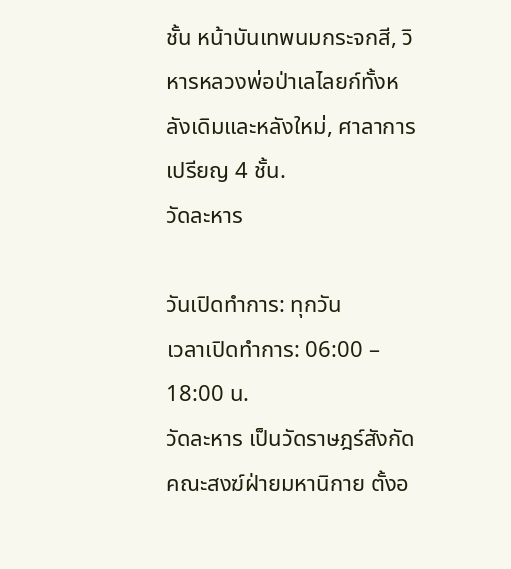ชั้น หน้าบันเทพนมกระจกสี, วิหารหลวงพ่อป่าเลไลยก์ทั้งหลังเดิมและหลังใหม่, ศาลาการเปรียญ 4 ชั้น.
วัดละหาร

วันเปิดทำการ: ทุกวัน
เวลาเปิดทำการ: 06:00 – 18:00 น.
วัดละหาร เป็นวัดราษฎร์สังกัดคณะสงฆ์ฝ่ายมหานิกาย ตั้งอ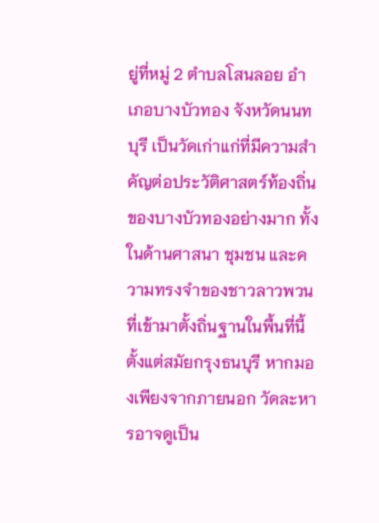ยู่ที่หมู่ 2 ตำบลโสนลอย อำเภอบางบัวทอง จังหวัดนนทบุรี เป็นวัดเก่าแก่ที่มีความสำคัญต่อประวัติศาสตร์ท้องถิ่นของบางบัวทองอย่างมาก ทั้งในด้านศาสนา ชุมชน และความทรงจำของชาวลาวพวนที่เข้ามาตั้งถิ่นฐานในพื้นที่นี้ตั้งแต่สมัยกรุงธนบุรี หากมองเพียงจากภายนอก วัดละหารอาจดูเป็น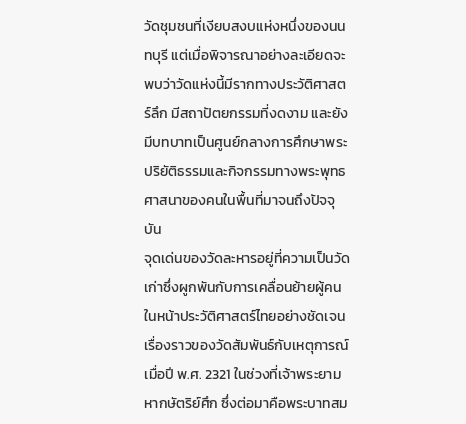วัดชุมชนที่เงียบสงบแห่งหนึ่งของนนทบุรี แต่เมื่อพิจารณาอย่างละเอียดจะพบว่าวัดแห่งนี้มีรากทางประวัติศาสตร์ลึก มีสถาปัตยกรรมที่งดงาม และยังมีบทบาทเป็นศูนย์กลางการศึกษาพระปริยัติธรรมและกิจกรรมทางพระพุทธศาสนาของคนในพื้นที่มาจนถึงปัจจุบัน
จุดเด่นของวัดละหารอยู่ที่ความเป็นวัดเก่าซึ่งผูกพันกับการเคลื่อนย้ายผู้คนในหน้าประวัติศาสตร์ไทยอย่างชัดเจน เรื่องราวของวัดสัมพันธ์กับเหตุการณ์เมื่อปี พ.ศ. 2321 ในช่วงที่เจ้าพระยามหากษัตริย์ศึก ซึ่งต่อมาคือพระบาทสม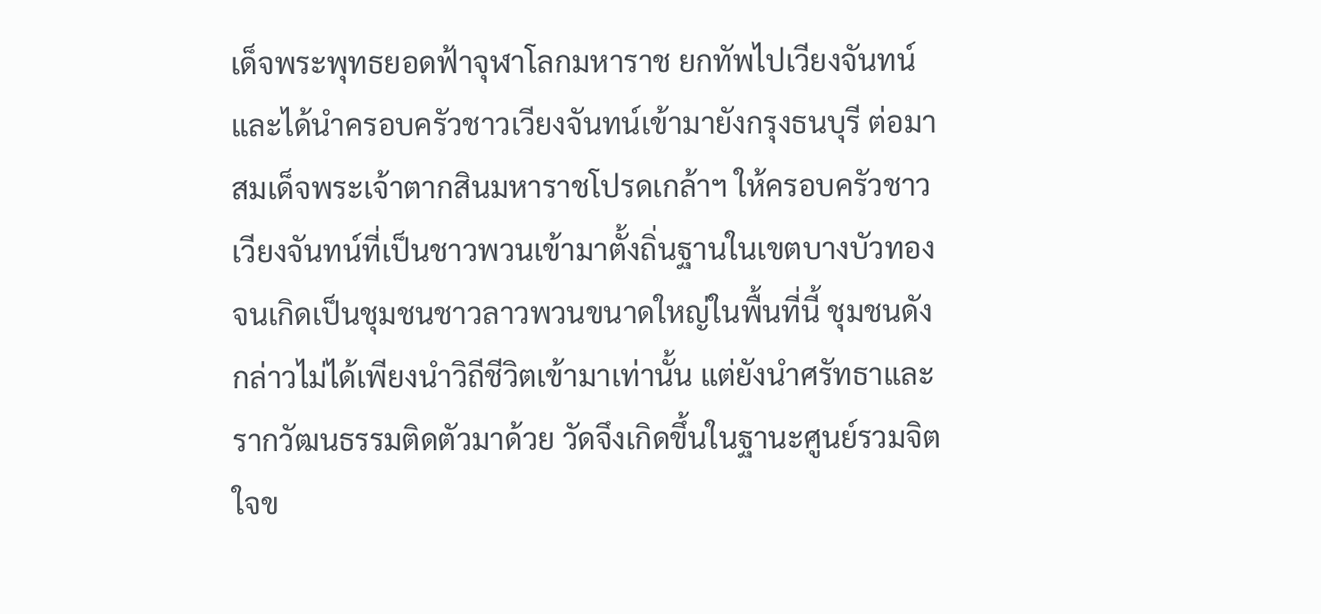เด็จพระพุทธยอดฟ้าจุฬาโลกมหาราช ยกทัพไปเวียงจันทน์และได้นำครอบครัวชาวเวียงจันทน์เข้ามายังกรุงธนบุรี ต่อมาสมเด็จพระเจ้าตากสินมหาราชโปรดเกล้าฯ ให้ครอบครัวชาวเวียงจันทน์ที่เป็นชาวพวนเข้ามาตั้งถิ่นฐานในเขตบางบัวทอง จนเกิดเป็นชุมชนชาวลาวพวนขนาดใหญ่ในพื้นที่นี้ ชุมชนดังกล่าวไม่ได้เพียงนำวิถีชีวิตเข้ามาเท่านั้น แต่ยังนำศรัทธาและรากวัฒนธรรมติดตัวมาด้วย วัดจึงเกิดขึ้นในฐานะศูนย์รวมจิตใจข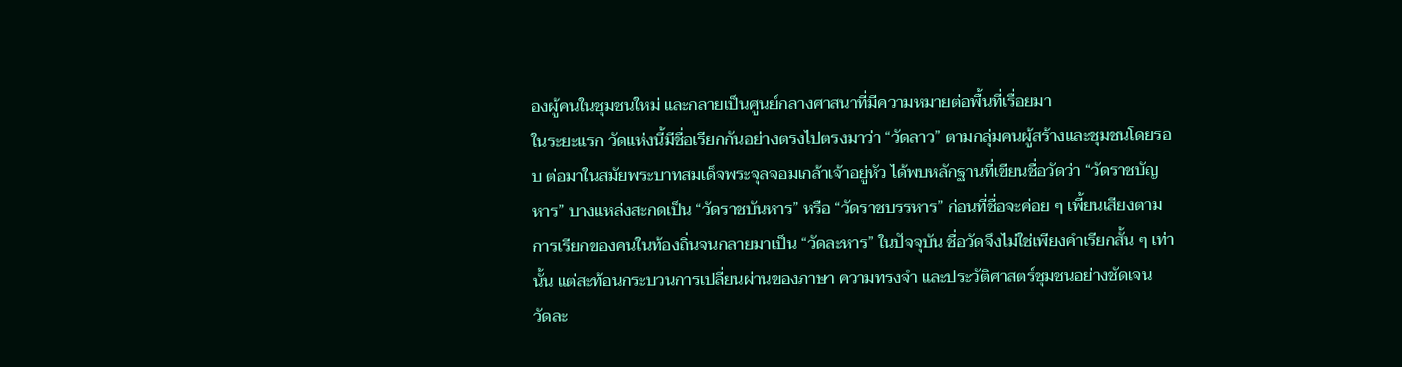องผู้คนในชุมชนใหม่ และกลายเป็นศูนย์กลางศาสนาที่มีความหมายต่อพื้นที่เรื่อยมา
ในระยะแรก วัดแห่งนี้มีชื่อเรียกกันอย่างตรงไปตรงมาว่า “วัดลาว” ตามกลุ่มคนผู้สร้างและชุมชนโดยรอบ ต่อมาในสมัยพระบาทสมเด็จพระจุลจอมเกล้าเจ้าอยู่หัว ได้พบหลักฐานที่เขียนชื่อวัดว่า “วัดราชบัญหาร” บางแหล่งสะกดเป็น “วัดราชบันหาร” หรือ “วัดราชบรรหาร” ก่อนที่ชื่อจะค่อย ๆ เพี้ยนเสียงตามการเรียกของคนในท้องถิ่นจนกลายมาเป็น “วัดละหาร” ในปัจจุบัน ชื่อวัดจึงไม่ใช่เพียงคำเรียกสั้น ๆ เท่านั้น แต่สะท้อนกระบวนการเปลี่ยนผ่านของภาษา ความทรงจำ และประวัติศาสตร์ชุมชนอย่างชัดเจน
วัดละ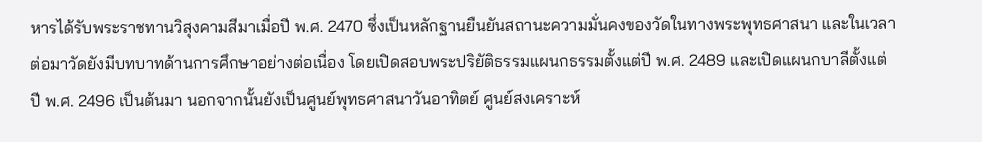หารได้รับพระราชทานวิสุงคามสีมาเมื่อปี พ.ศ. 2470 ซึ่งเป็นหลักฐานยืนยันสถานะความมั่นคงของวัดในทางพระพุทธศาสนา และในเวลาต่อมาวัดยังมีบทบาทด้านการศึกษาอย่างต่อเนื่อง โดยเปิดสอบพระปริยัติธรรมแผนกธรรมตั้งแต่ปี พ.ศ. 2489 และเปิดแผนกบาลีตั้งแต่ปี พ.ศ. 2496 เป็นต้นมา นอกจากนั้นยังเป็นศูนย์พุทธศาสนาวันอาทิตย์ ศูนย์สงเคราะห์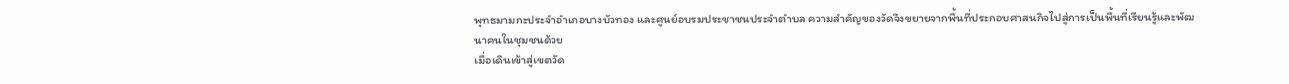พุทธมามกะประจำอำเภอบางบัวทอง และศูนย์อบรมประชาชนประจำตำบล ความสำคัญของวัดจึงขยายจากพื้นที่ประกอบศาสนกิจไปสู่การเป็นพื้นที่เรียนรู้และพัฒนาคนในชุมชนด้วย
เมื่อเดินเข้าสู่เขตวัด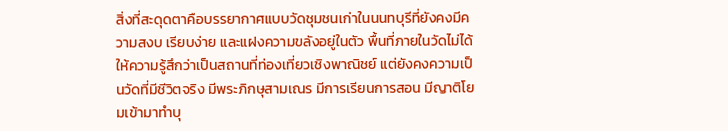สิ่งที่สะดุดตาคือบรรยากาศแบบวัดชุมชนเก่าในนนทบุรีที่ยังคงมีความสงบ เรียบง่าย และแฝงความขลังอยู่ในตัว พื้นที่ภายในวัดไม่ได้ให้ความรู้สึกว่าเป็นสถานที่ท่องเที่ยวเชิงพาณิชย์ แต่ยังคงความเป็นวัดที่มีชีวิตจริง มีพระภิกษุสามเณร มีการเรียนการสอน มีญาติโยมเข้ามาทำบุ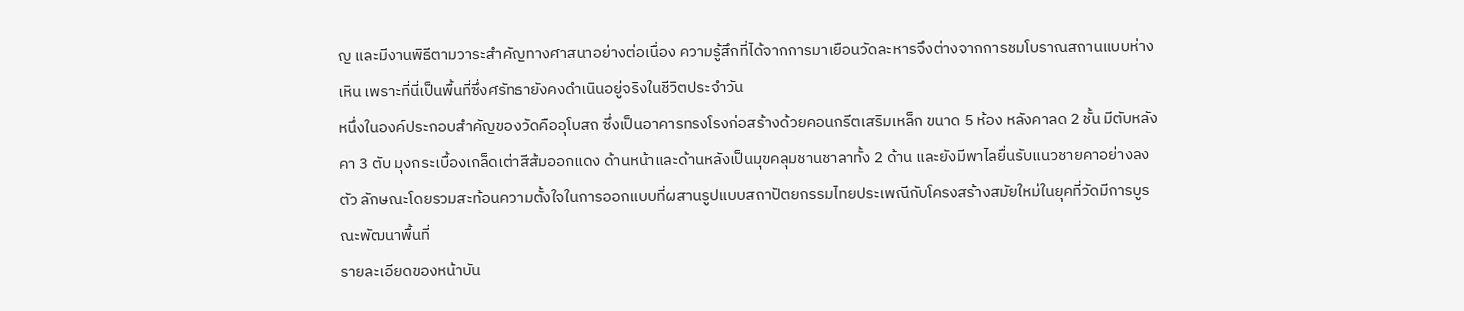ญ และมีงานพิธีตามวาระสำคัญทางศาสนาอย่างต่อเนื่อง ความรู้สึกที่ได้จากการมาเยือนวัดละหารจึงต่างจากการชมโบราณสถานแบบห่างเหิน เพราะที่นี่เป็นพื้นที่ซึ่งศรัทธายังคงดำเนินอยู่จริงในชีวิตประจำวัน
หนึ่งในองค์ประกอบสำคัญของวัดคืออุโบสถ ซึ่งเป็นอาคารทรงโรงก่อสร้างด้วยคอนกรีตเสริมเหล็ก ขนาด 5 ห้อง หลังคาลด 2 ชั้น มีตับหลังคา 3 ตับ มุงกระเบื้องเกล็ดเต่าสีส้มออกแดง ด้านหน้าและด้านหลังเป็นมุขคลุมชานชาลาทั้ง 2 ด้าน และยังมีพาไลยื่นรับแนวชายคาอย่างลงตัว ลักษณะโดยรวมสะท้อนความตั้งใจในการออกแบบที่ผสานรูปแบบสถาปัตยกรรมไทยประเพณีกับโครงสร้างสมัยใหม่ในยุคที่วัดมีการบูรณะพัฒนาพื้นที่
รายละเอียดของหน้าบัน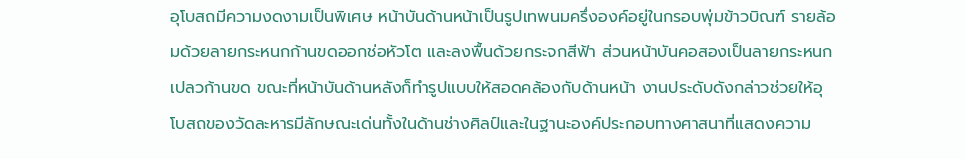อุโบสถมีความงดงามเป็นพิเศษ หน้าบันด้านหน้าเป็นรูปเทพนมครึ่งองค์อยู่ในกรอบพุ่มข้าวบิณฑ์ รายล้อมด้วยลายกระหนกก้านขดออกช่อหัวโต และลงพื้นด้วยกระจกสีฟ้า ส่วนหน้าบันคอสองเป็นลายกระหนกเปลวก้านขด ขณะที่หน้าบันด้านหลังก็ทำรูปแบบให้สอดคล้องกับด้านหน้า งานประดับดังกล่าวช่วยให้อุโบสถของวัดละหารมีลักษณะเด่นทั้งในด้านช่างศิลป์และในฐานะองค์ประกอบทางศาสนาที่แสดงความ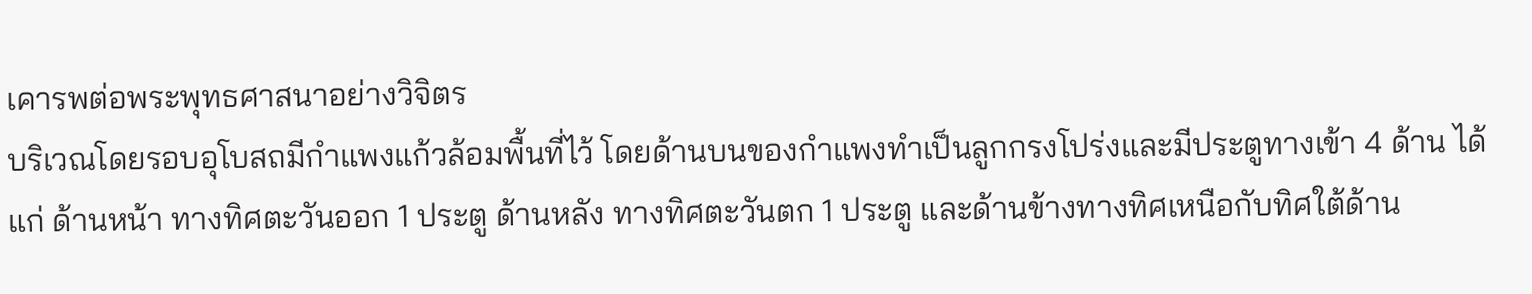เคารพต่อพระพุทธศาสนาอย่างวิจิตร
บริเวณโดยรอบอุโบสถมีกำแพงแก้วล้อมพื้นที่ไว้ โดยด้านบนของกำแพงทำเป็นลูกกรงโปร่งและมีประตูทางเข้า 4 ด้าน ได้แก่ ด้านหน้า ทางทิศตะวันออก 1 ประตู ด้านหลัง ทางทิศตะวันตก 1 ประตู และด้านข้างทางทิศเหนือกับทิศใต้ด้าน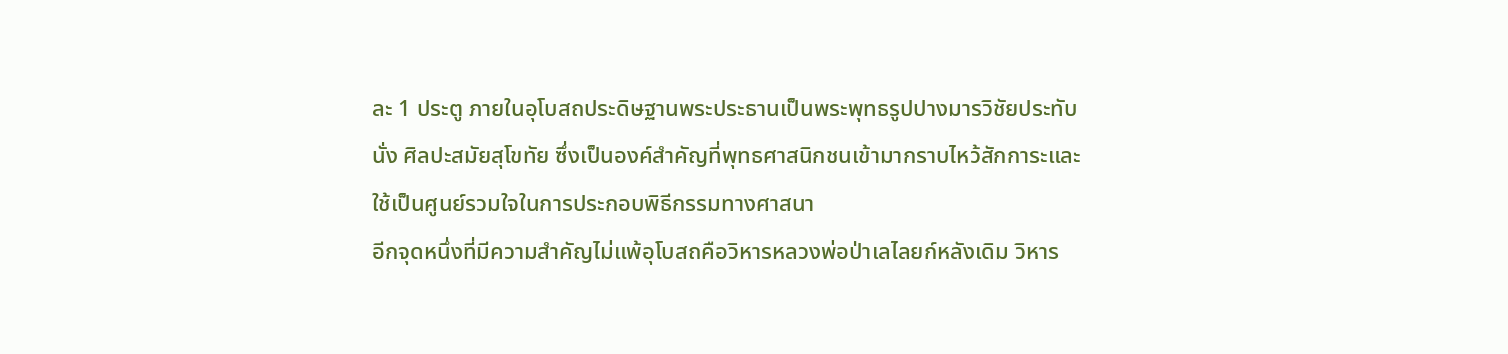ละ 1 ประตู ภายในอุโบสถประดิษฐานพระประธานเป็นพระพุทธรูปปางมารวิชัยประทับนั่ง ศิลปะสมัยสุโขทัย ซึ่งเป็นองค์สำคัญที่พุทธศาสนิกชนเข้ามากราบไหว้สักการะและใช้เป็นศูนย์รวมใจในการประกอบพิธีกรรมทางศาสนา
อีกจุดหนึ่งที่มีความสำคัญไม่แพ้อุโบสถคือวิหารหลวงพ่อป่าเลไลยก์หลังเดิม วิหาร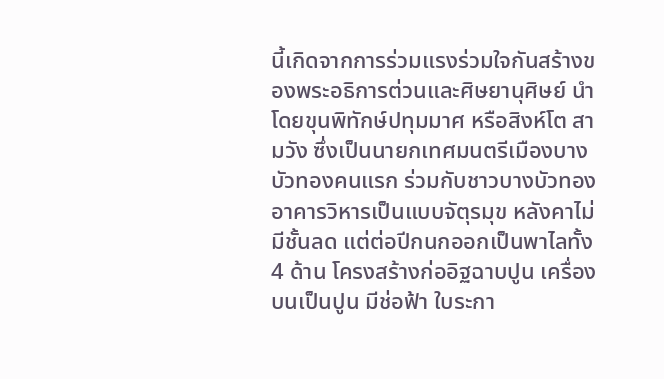นี้เกิดจากการร่วมแรงร่วมใจกันสร้างของพระอธิการต่วนและศิษยานุศิษย์ นำโดยขุนพิทักษ์ปทุมมาศ หรือสิงห์โต สามวัง ซึ่งเป็นนายกเทศมนตรีเมืองบางบัวทองคนแรก ร่วมกับชาวบางบัวทอง อาคารวิหารเป็นแบบจัตุรมุข หลังคาไม่มีชั้นลด แต่ต่อปีกนกออกเป็นพาไลทั้ง 4 ด้าน โครงสร้างก่ออิฐฉาบปูน เครื่องบนเป็นปูน มีช่อฟ้า ใบระกา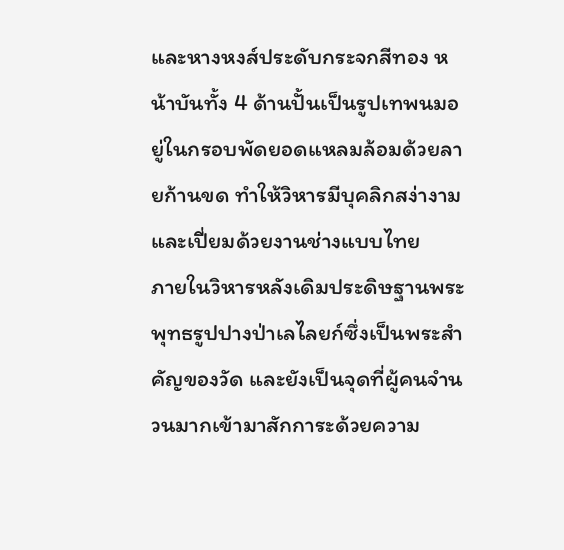และหางหงส์ประดับกระจกสีทอง หน้าบันทั้ง 4 ด้านปั้นเป็นรูปเทพนมอยู่ในกรอบพัดยอดแหลมล้อมด้วยลายก้านขด ทำให้วิหารมีบุคลิกสง่างามและเปี่ยมด้วยงานช่างแบบไทย
ภายในวิหารหลังเดิมประดิษฐานพระพุทธรูปปางป่าเลไลยก์ซึ่งเป็นพระสำคัญของวัด และยังเป็นจุดที่ผู้คนจำนวนมากเข้ามาสักการะด้วยความ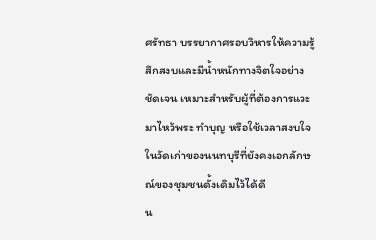ศรัทธา บรรยากาศรอบวิหารให้ความรู้สึกสงบและมีน้ำหนักทางจิตใจอย่างชัดเจน เหมาะสำหรับผู้ที่ต้องการแวะมาไหว้พระ ทำบุญ หรือใช้เวลาสงบใจในวัดเก่าของนนทบุรีที่ยังคงเอกลักษณ์ของชุมชนดั้งเดิมไว้ได้ดี
น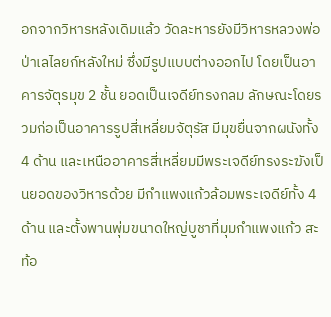อกจากวิหารหลังเดิมแล้ว วัดละหารยังมีวิหารหลวงพ่อป่าเลไลยก์หลังใหม่ ซึ่งมีรูปแบบต่างออกไป โดยเป็นอาคารจัตุรมุข 2 ชั้น ยอดเป็นเจดีย์ทรงกลม ลักษณะโดยรวมก่อเป็นอาคารรูปสี่เหลี่ยมจัตุรัส มีมุขยื่นจากผนังทั้ง 4 ด้าน และเหนืออาคารสี่เหลี่ยมมีพระเจดีย์ทรงระฆังเป็นยอดของวิหารด้วย มีกำแพงแก้วล้อมพระเจดีย์ทั้ง 4 ด้าน และตั้งพานพุ่มขนาดใหญ่บูชาที่มุมกำแพงแก้ว สะท้อ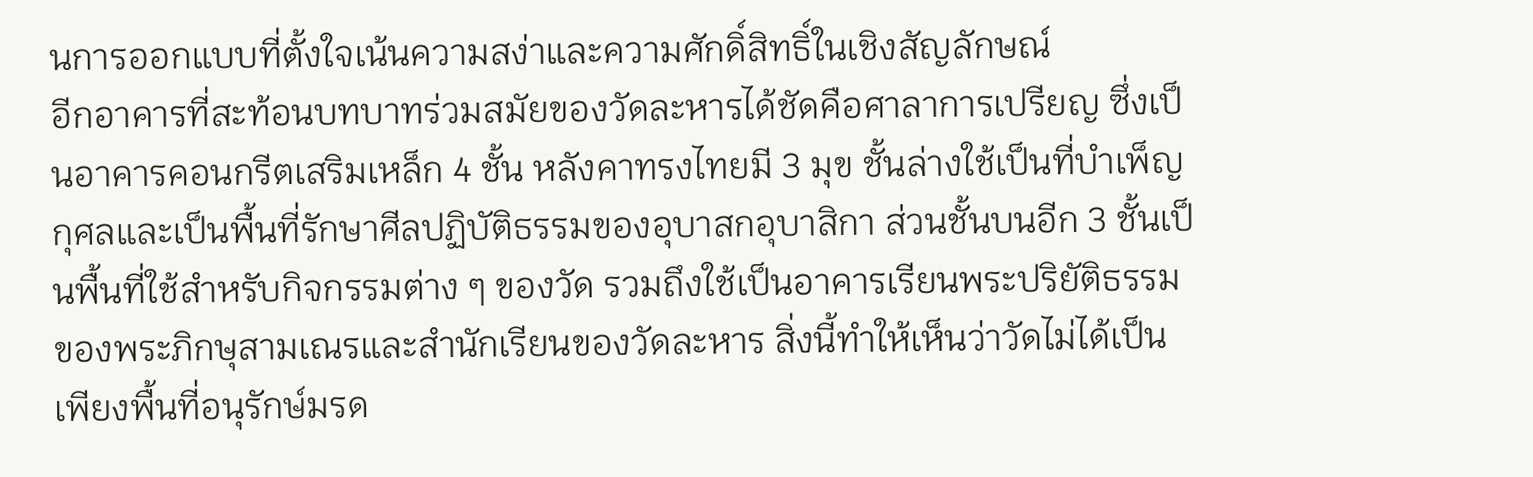นการออกแบบที่ตั้งใจเน้นความสง่าและความศักดิ์สิทธิ์ในเชิงสัญลักษณ์
อีกอาคารที่สะท้อนบทบาทร่วมสมัยของวัดละหารได้ชัดคือศาลาการเปรียญ ซึ่งเป็นอาคารคอนกรีตเสริมเหล็ก 4 ชั้น หลังคาทรงไทยมี 3 มุข ชั้นล่างใช้เป็นที่บำเพ็ญกุศลและเป็นพื้นที่รักษาศีลปฏิบัติธรรมของอุบาสกอุบาสิกา ส่วนชั้นบนอีก 3 ชั้นเป็นพื้นที่ใช้สำหรับกิจกรรมต่าง ๆ ของวัด รวมถึงใช้เป็นอาคารเรียนพระปริยัติธรรมของพระภิกษุสามเณรและสำนักเรียนของวัดละหาร สิ่งนี้ทำให้เห็นว่าวัดไม่ได้เป็นเพียงพื้นที่อนุรักษ์มรด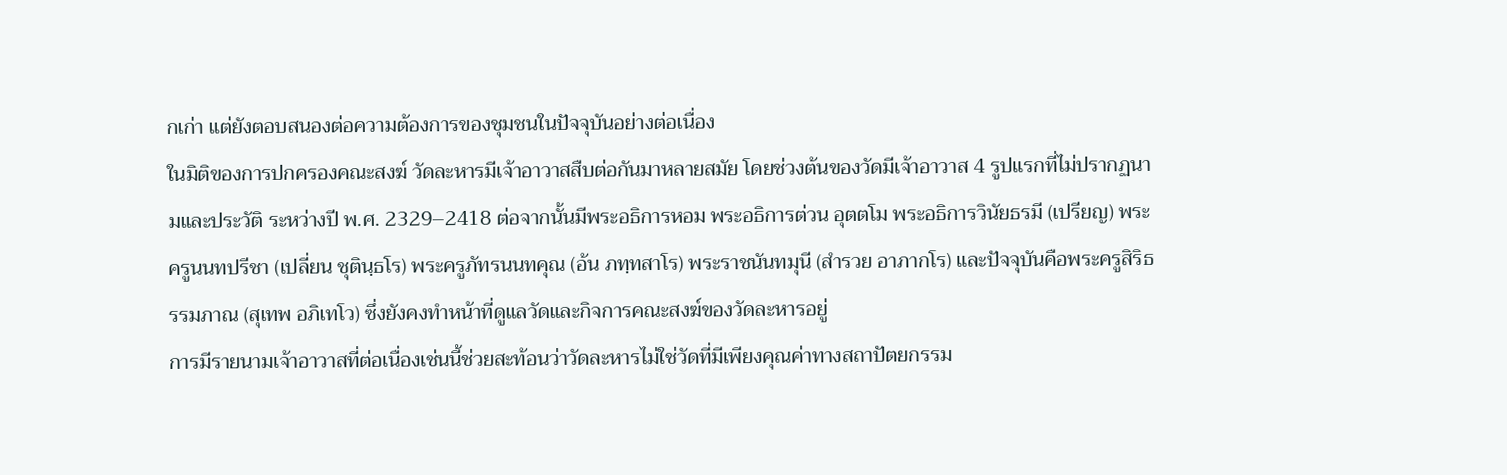กเก่า แต่ยังตอบสนองต่อความต้องการของชุมชนในปัจจุบันอย่างต่อเนื่อง
ในมิติของการปกครองคณะสงฆ์ วัดละหารมีเจ้าอาวาสสืบต่อกันมาหลายสมัย โดยช่วงต้นของวัดมีเจ้าอาวาส 4 รูปแรกที่ไม่ปรากฏนามและประวัติ ระหว่างปี พ.ศ. 2329–2418 ต่อจากนั้นมีพระอธิการหอม พระอธิการต่วน อุตตโม พระอธิการวินัยธรมี (เปรียญ) พระครูนนทปรีชา (เปลี่ยน ชุตินฺธโร) พระครูภัทรนนทคุณ (อ้น ภทฺทสาโร) พระราชนันทมุนี (สำรวย อาภากโร) และปัจจุบันคือพระครูสิริธรรมภาณ (สุเทพ อภิเทโว) ซึ่งยังคงทำหน้าที่ดูแลวัดและกิจการคณะสงฆ์ของวัดละหารอยู่
การมีรายนามเจ้าอาวาสที่ต่อเนื่องเช่นนี้ช่วยสะท้อนว่าวัดละหารไม่ใช่วัดที่มีเพียงคุณค่าทางสถาปัตยกรรม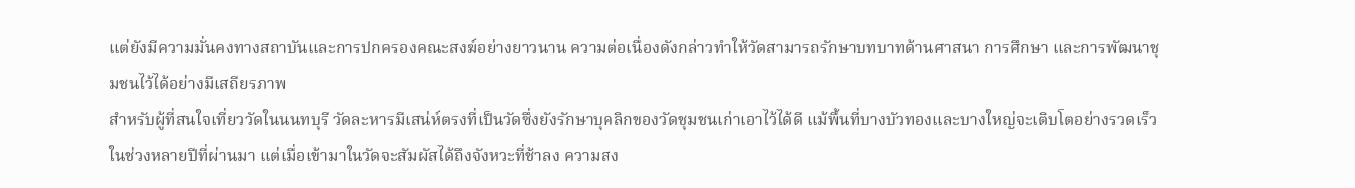แต่ยังมีความมั่นคงทางสถาบันและการปกครองคณะสงฆ์อย่างยาวนาน ความต่อเนื่องดังกล่าวทำให้วัดสามารถรักษาบทบาทด้านศาสนา การศึกษา และการพัฒนาชุมชนไว้ได้อย่างมีเสถียรภาพ
สำหรับผู้ที่สนใจเที่ยววัดในนนทบุรี วัดละหารมีเสน่ห์ตรงที่เป็นวัดซึ่งยังรักษาบุคลิกของวัดชุมชนเก่าเอาไว้ได้ดี แม้พื้นที่บางบัวทองและบางใหญ่จะเติบโตอย่างรวดเร็วในช่วงหลายปีที่ผ่านมา แต่เมื่อเข้ามาในวัดจะสัมผัสได้ถึงจังหวะที่ช้าลง ความสง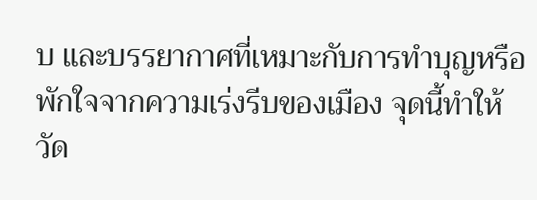บ และบรรยากาศที่เหมาะกับการทำบุญหรือพักใจจากความเร่งรีบของเมือง จุดนี้ทำให้วัด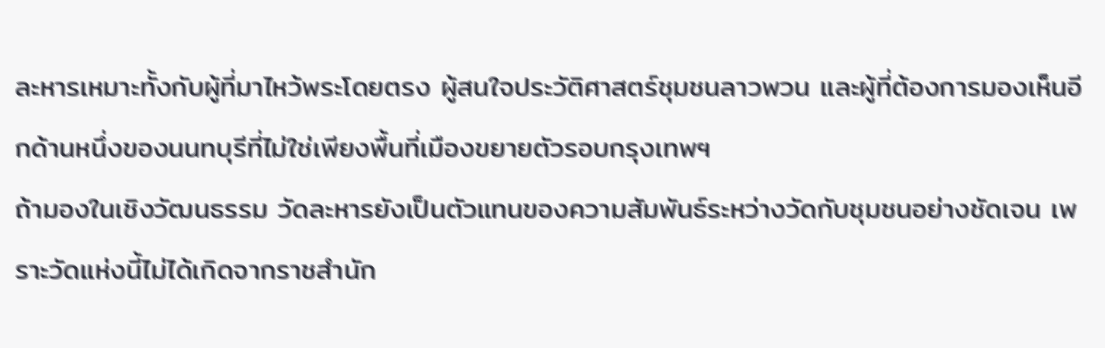ละหารเหมาะทั้งกับผู้ที่มาไหว้พระโดยตรง ผู้สนใจประวัติศาสตร์ชุมชนลาวพวน และผู้ที่ต้องการมองเห็นอีกด้านหนึ่งของนนทบุรีที่ไม่ใช่เพียงพื้นที่เมืองขยายตัวรอบกรุงเทพฯ
ถ้ามองในเชิงวัฒนธรรม วัดละหารยังเป็นตัวแทนของความสัมพันธ์ระหว่างวัดกับชุมชนอย่างชัดเจน เพราะวัดแห่งนี้ไม่ได้เกิดจากราชสำนัก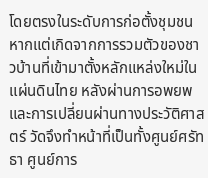โดยตรงในระดับการก่อตั้งชุมชน หากแต่เกิดจากการรวมตัวของชาวบ้านที่เข้ามาตั้งหลักแหล่งใหม่ในแผ่นดินไทย หลังผ่านการอพยพและการเปลี่ยนผ่านทางประวัติศาสตร์ วัดจึงทำหน้าที่เป็นทั้งศูนย์ศรัทธา ศูนย์การ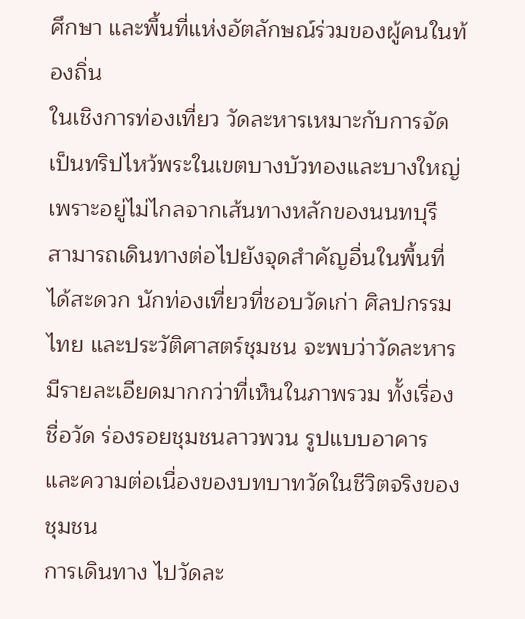ศึกษา และพื้นที่แห่งอัตลักษณ์ร่วมของผู้คนในท้องถิ่น
ในเชิงการท่องเที่ยว วัดละหารเหมาะกับการจัดเป็นทริปไหว้พระในเขตบางบัวทองและบางใหญ่ เพราะอยู่ไม่ไกลจากเส้นทางหลักของนนทบุรี สามารถเดินทางต่อไปยังจุดสำคัญอื่นในพื้นที่ได้สะดวก นักท่องเที่ยวที่ชอบวัดเก่า ศิลปกรรมไทย และประวัติศาสตร์ชุมชน จะพบว่าวัดละหารมีรายละเอียดมากกว่าที่เห็นในภาพรวม ทั้งเรื่องชื่อวัด ร่องรอยชุมชนลาวพวน รูปแบบอาคาร และความต่อเนื่องของบทบาทวัดในชีวิตจริงของชุมชน
การเดินทาง ไปวัดละ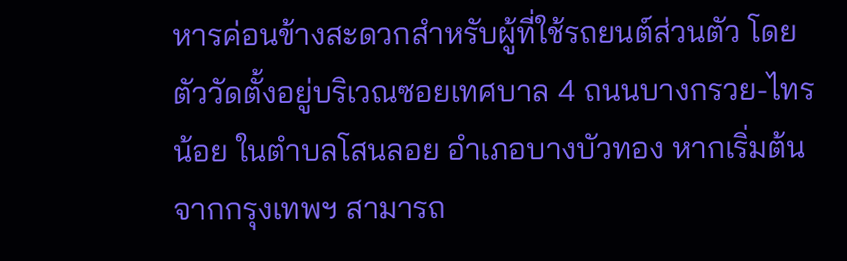หารค่อนข้างสะดวกสำหรับผู้ที่ใช้รถยนต์ส่วนตัว โดยตัววัดตั้งอยู่บริเวณซอยเทศบาล 4 ถนนบางกรวย-ไทรน้อย ในตำบลโสนลอย อำเภอบางบัวทอง หากเริ่มต้นจากกรุงเทพฯ สามารถ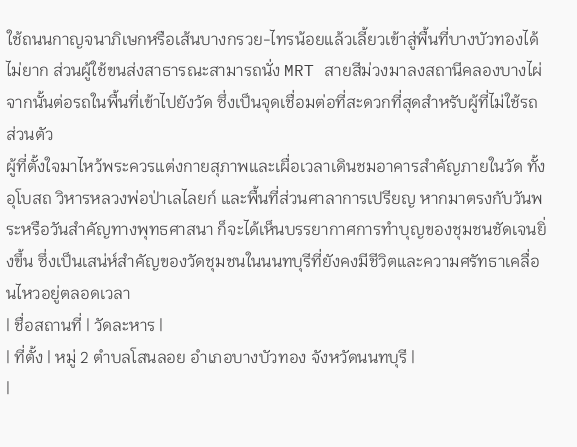ใช้ถนนกาญจนาภิเษกหรือเส้นบางกรวย-ไทรน้อยแล้วเลี้ยวเข้าสู่พื้นที่บางบัวทองได้ไม่ยาก ส่วนผู้ใช้ขนส่งสาธารณะสามารถนั่ง MRT สายสีม่วงมาลงสถานีคลองบางไผ่ จากนั้นต่อรถในพื้นที่เข้าไปยังวัด ซึ่งเป็นจุดเชื่อมต่อที่สะดวกที่สุดสำหรับผู้ที่ไม่ใช้รถส่วนตัว
ผู้ที่ตั้งใจมาไหว้พระควรแต่งกายสุภาพและเผื่อเวลาเดินชมอาคารสำคัญภายในวัด ทั้งอุโบสถ วิหารหลวงพ่อป่าเลไลยก์ และพื้นที่ส่วนศาลาการเปรียญ หากมาตรงกับวันพระหรือวันสำคัญทางพุทธศาสนา ก็จะได้เห็นบรรยากาศการทำบุญของชุมชนชัดเจนยิ่งขึ้น ซึ่งเป็นเสน่ห์สำคัญของวัดชุมชนในนนทบุรีที่ยังคงมีชีวิตและความศรัทธาเคลื่อนไหวอยู่ตลอดเวลา
| ชื่อสถานที่ | วัดละหาร |
| ที่ตั้ง | หมู่ 2 ตำบลโสนลอย อำเภอบางบัวทอง จังหวัดนนทบุรี |
|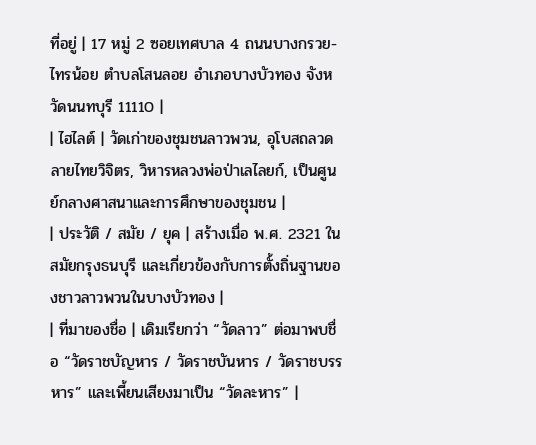ที่อยู่ | 17 หมู่ 2 ซอยเทศบาล 4 ถนนบางกรวย-ไทรน้อย ตำบลโสนลอย อำเภอบางบัวทอง จังหวัดนนทบุรี 11110 |
| ไฮไลต์ | วัดเก่าของชุมชนลาวพวน, อุโบสถลวดลายไทยวิจิตร, วิหารหลวงพ่อป่าเลไลยก์, เป็นศูนย์กลางศาสนาและการศึกษาของชุมชน |
| ประวัติ / สมัย / ยุค | สร้างเมื่อ พ.ศ. 2321 ในสมัยกรุงธนบุรี และเกี่ยวข้องกับการตั้งถิ่นฐานของชาวลาวพวนในบางบัวทอง |
| ที่มาของชื่อ | เดิมเรียกว่า “วัดลาว” ต่อมาพบชื่อ “วัดราชบัญหาร / วัดราชบันหาร / วัดราชบรรหาร” และเพี้ยนเสียงมาเป็น “วัดละหาร” |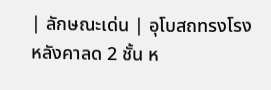| ลักษณะเด่น | อุโบสถทรงโรงหลังคาลด 2 ชั้น ห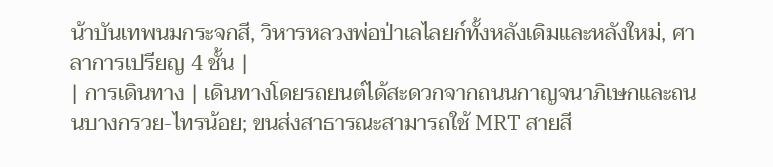น้าบันเทพนมกระจกสี, วิหารหลวงพ่อป่าเลไลยก์ทั้งหลังเดิมและหลังใหม่, ศาลาการเปรียญ 4 ชั้น |
| การเดินทาง | เดินทางโดยรถยนต์ได้สะดวกจากถนนกาญจนาภิเษกและถนนบางกรวย-ไทรน้อย; ขนส่งสาธารณะสามารถใช้ MRT สายสี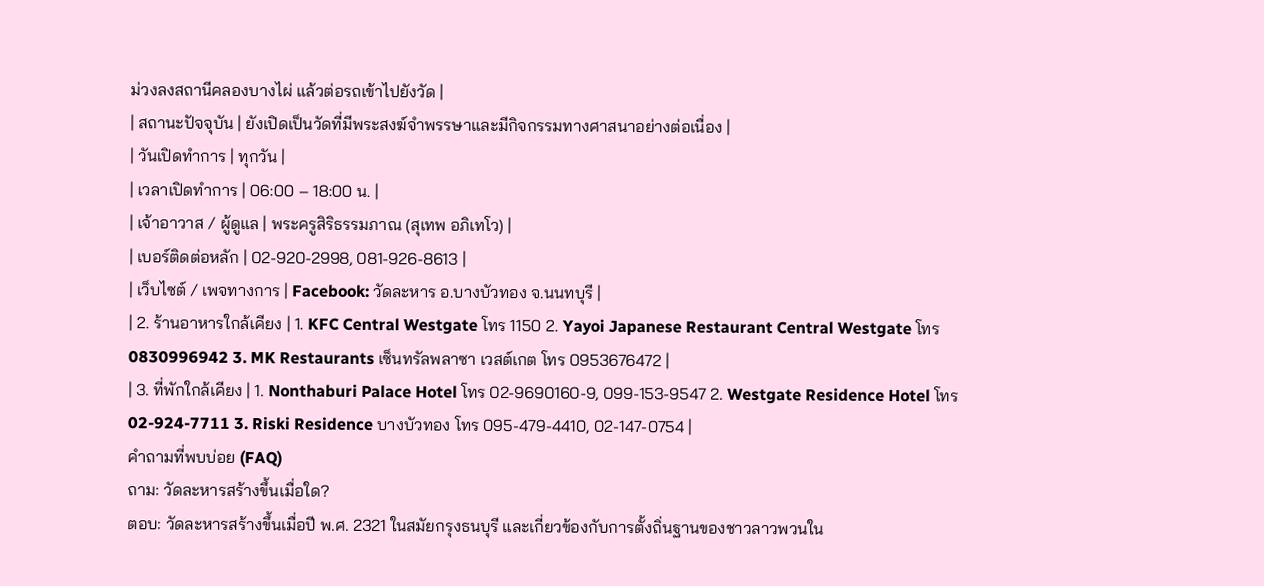ม่วงลงสถานีคลองบางไผ่ แล้วต่อรถเข้าไปยังวัด |
| สถานะปัจจุบัน | ยังเปิดเป็นวัดที่มีพระสงฆ์จำพรรษาและมีกิจกรรมทางศาสนาอย่างต่อเนื่อง |
| วันเปิดทำการ | ทุกวัน |
| เวลาเปิดทำการ | 06:00 – 18:00 น. |
| เจ้าอาวาส / ผู้ดูแล | พระครูสิริธรรมภาณ (สุเทพ อภิเทโว) |
| เบอร์ติดต่อหลัก | 02-920-2998, 081-926-8613 |
| เว็บไซต์ / เพจทางการ | Facebook: วัดละหาร อ.บางบัวทอง จ.นนทบุรี |
| 2. ร้านอาหารใกล้เคียง | 1. KFC Central Westgate โทร 1150 2. Yayoi Japanese Restaurant Central Westgate โทร 0830996942 3. MK Restaurants เซ็นทรัลพลาซา เวสต์เกต โทร 0953676472 |
| 3. ที่พักใกล้เคียง | 1. Nonthaburi Palace Hotel โทร 02-9690160-9, 099-153-9547 2. Westgate Residence Hotel โทร 02-924-7711 3. Riski Residence บางบัวทอง โทร 095-479-4410, 02-147-0754 |
คำถามที่พบบ่อย (FAQ)
ถาม: วัดละหารสร้างขึ้นเมื่อใด?
ตอบ: วัดละหารสร้างขึ้นเมื่อปี พ.ศ. 2321 ในสมัยกรุงธนบุรี และเกี่ยวข้องกับการตั้งถิ่นฐานของชาวลาวพวนใน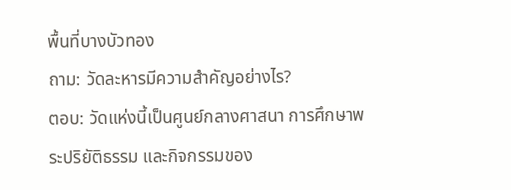พื้นที่บางบัวทอง
ถาม: วัดละหารมีความสำคัญอย่างไร?
ตอบ: วัดแห่งนี้เป็นศูนย์กลางศาสนา การศึกษาพระปริยัติธรรม และกิจกรรมของ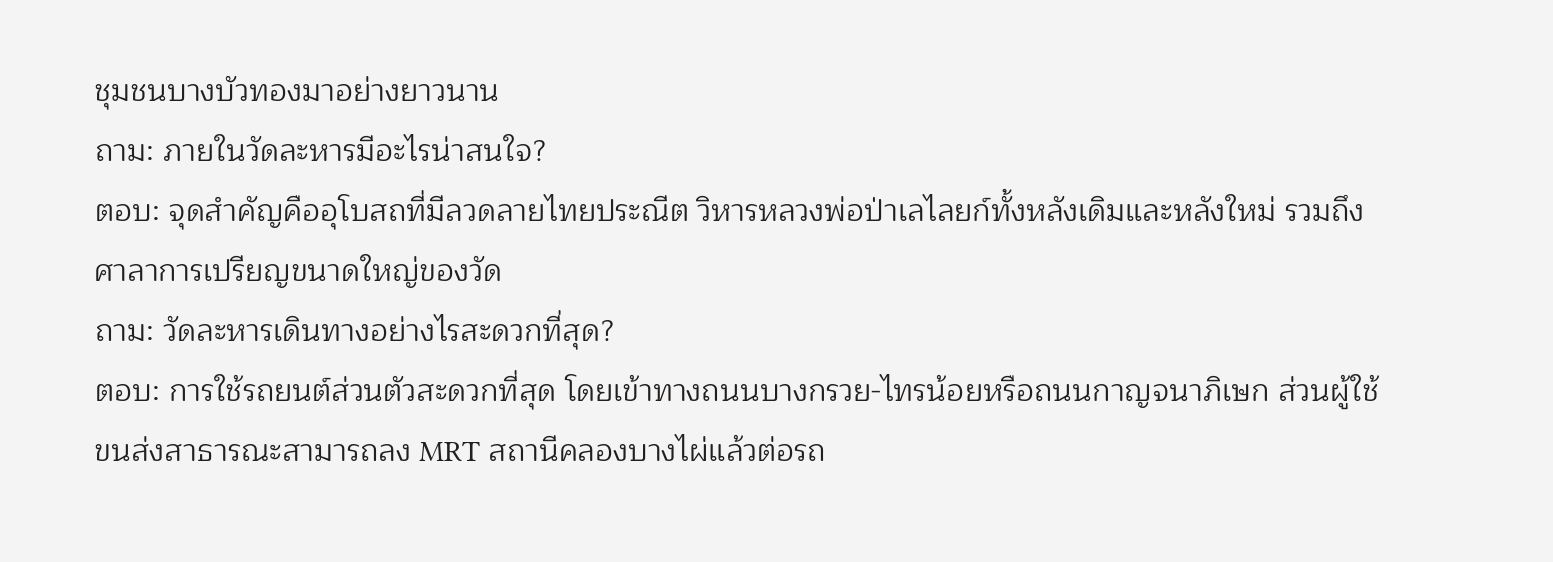ชุมชนบางบัวทองมาอย่างยาวนาน
ถาม: ภายในวัดละหารมีอะไรน่าสนใจ?
ตอบ: จุดสำคัญคืออุโบสถที่มีลวดลายไทยประณีต วิหารหลวงพ่อป่าเลไลยก์ทั้งหลังเดิมและหลังใหม่ รวมถึงศาลาการเปรียญขนาดใหญ่ของวัด
ถาม: วัดละหารเดินทางอย่างไรสะดวกที่สุด?
ตอบ: การใช้รถยนต์ส่วนตัวสะดวกที่สุด โดยเข้าทางถนนบางกรวย-ไทรน้อยหรือถนนกาญจนาภิเษก ส่วนผู้ใช้ขนส่งสาธารณะสามารถลง MRT สถานีคลองบางไผ่แล้วต่อรถ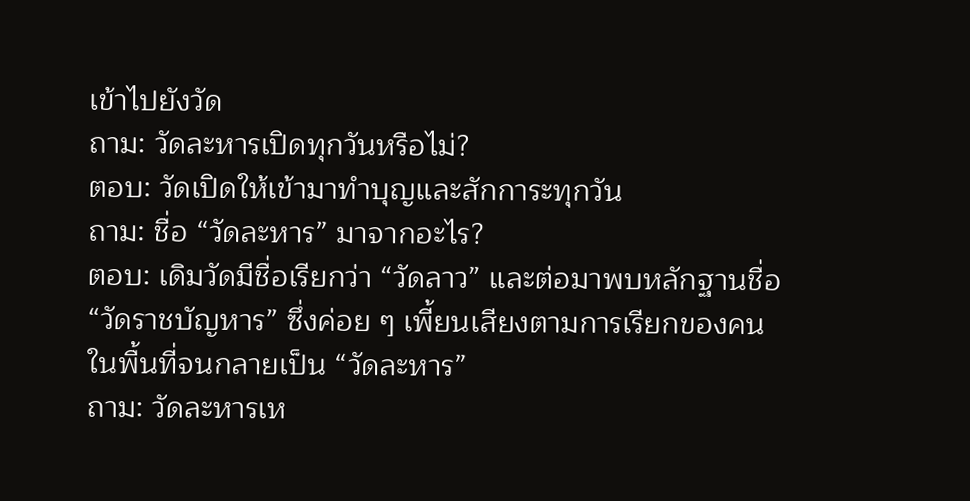เข้าไปยังวัด
ถาม: วัดละหารเปิดทุกวันหรือไม่?
ตอบ: วัดเปิดให้เข้ามาทำบุญและสักการะทุกวัน
ถาม: ชื่อ “วัดละหาร” มาจากอะไร?
ตอบ: เดิมวัดมีชื่อเรียกว่า “วัดลาว” และต่อมาพบหลักฐานชื่อ “วัดราชบัญหาร” ซึ่งค่อย ๆ เพี้ยนเสียงตามการเรียกของคนในพื้นที่จนกลายเป็น “วัดละหาร”
ถาม: วัดละหารเห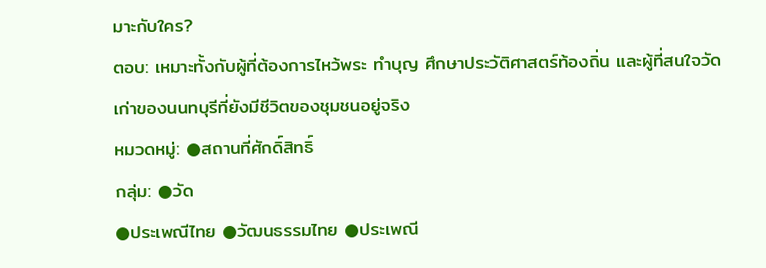มาะกับใคร?
ตอบ: เหมาะทั้งกับผู้ที่ต้องการไหว้พระ ทำบุญ ศึกษาประวัติศาสตร์ท้องถิ่น และผู้ที่สนใจวัดเก่าของนนทบุรีที่ยังมีชีวิตของชุมชนอยู่จริง
หมวดหมู่: ●สถานที่ศักดิ์สิทธิ์
กลุ่ม: ●วัด
●ประเพณีไทย ●วัฒนธรรมไทย ●ประเพณี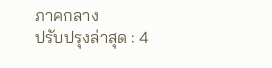ภาคกลาง
ปรับปรุงล่าสุด : 4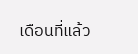เดือนที่แล้ว